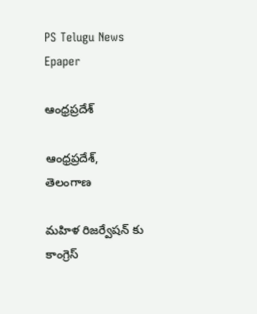PS Telugu News
Epaper

ఆంధ్రప్రదేశ్

ఆంధ్రప్రదేశ్, తెలంగాణ

మహిళ రిజర్వేషన్ కు కాంగ్రెస్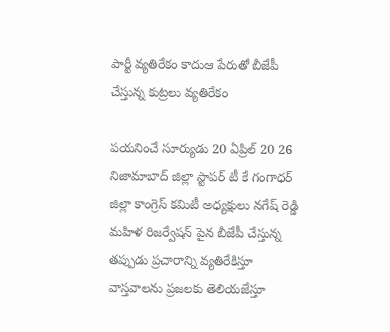పార్టీ వ్యతిరేకం కాదుఆ పేరుతో బీజేపీ చేస్తున్న కుట్రలు వ్యతిరేకం

పయనించే సూర్యుడు 20 ఏప్రిల్ 20 26 నిజామాబాద్ జిల్లా స్టాపర్ టీ కే గంగాధర్ జిల్లా కాంగ్రెస్ కమిటీ అధ్యక్షులు నగేష్ రెడ్డి మహిళ రిజర్వేషన్ పైన బీజేపీ చేస్తున్న తప్పుడు ప్రచారాన్ని వ్యతిరేకిస్తూ వాస్తవాలను ప్రజలకు తెలియజేస్తూ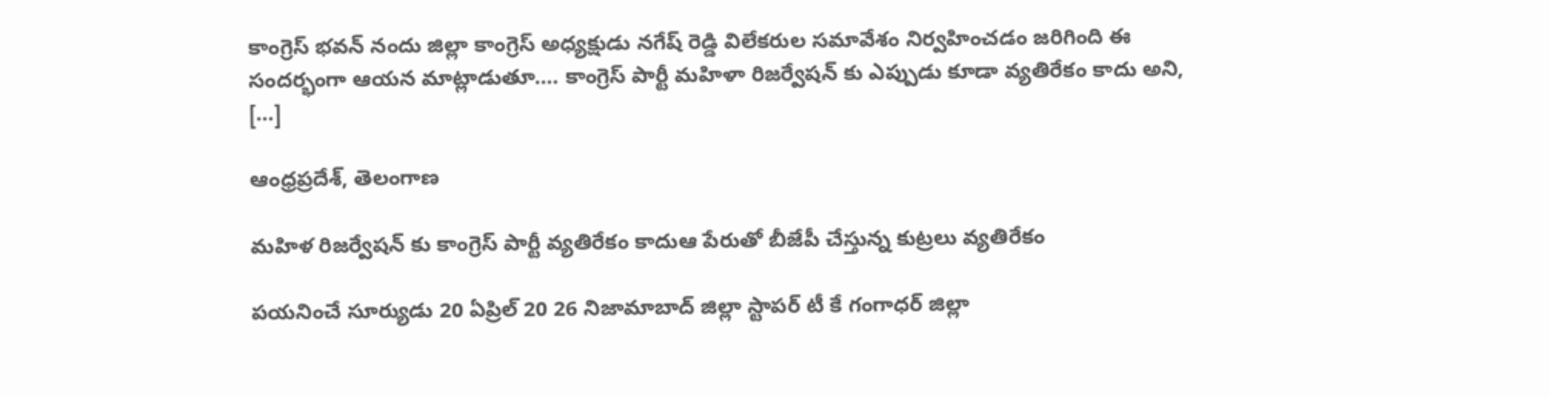కాంగ్రెస్ భవన్ నందు జిల్లా కాంగ్రెస్ అధ్యక్షుడు నగేష్ రెడ్డి విలేకరుల సమావేశం నిర్వహించడం జరిగింది ఈ సందర్భంగా ఆయన మాట్లాడుతూ…. కాంగ్రెస్ పార్టీ మహిళా రిజర్వేషన్ కు ఎప్పుడు కూడా వ్యతిరేకం కాదు అని, […]

ఆంధ్రప్రదేశ్, తెలంగాణ

మహిళ రిజర్వేషన్ కు కాంగ్రెస్ పార్టీ వ్యతిరేకం కాదుఆ పేరుతో బీజేపీ చేస్తున్న కుట్రలు వ్యతిరేకం

పయనించే సూర్యుడు 20 ఏప్రిల్ 20 26 నిజామాబాద్ జిల్లా స్టాపర్ టీ కే గంగాధర్ జిల్లా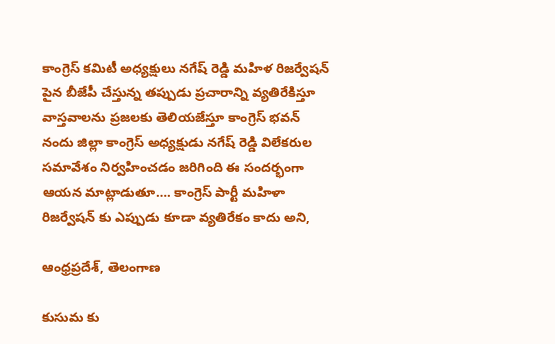కాంగ్రెస్ కమిటీ అధ్యక్షులు నగేష్ రెడ్డి మహిళ రిజర్వేషన్ పైన బీజేపీ చేస్తున్న తప్పుడు ప్రచారాన్ని వ్యతిరేకిస్తూ వాస్తవాలను ప్రజలకు తెలియజేస్తూ కాంగ్రెస్ భవన్ నందు జిల్లా కాంగ్రెస్ అధ్యక్షుడు నగేష్ రెడ్డి విలేకరుల సమావేశం నిర్వహించడం జరిగింది ఈ సందర్భంగా ఆయన మాట్లాడుతూ…. కాంగ్రెస్ పార్టీ మహిళా రిజర్వేషన్ కు ఎప్పుడు కూడా వ్యతిరేకం కాదు అని,

ఆంధ్రప్రదేశ్, తెలంగాణ

కుసుమ కు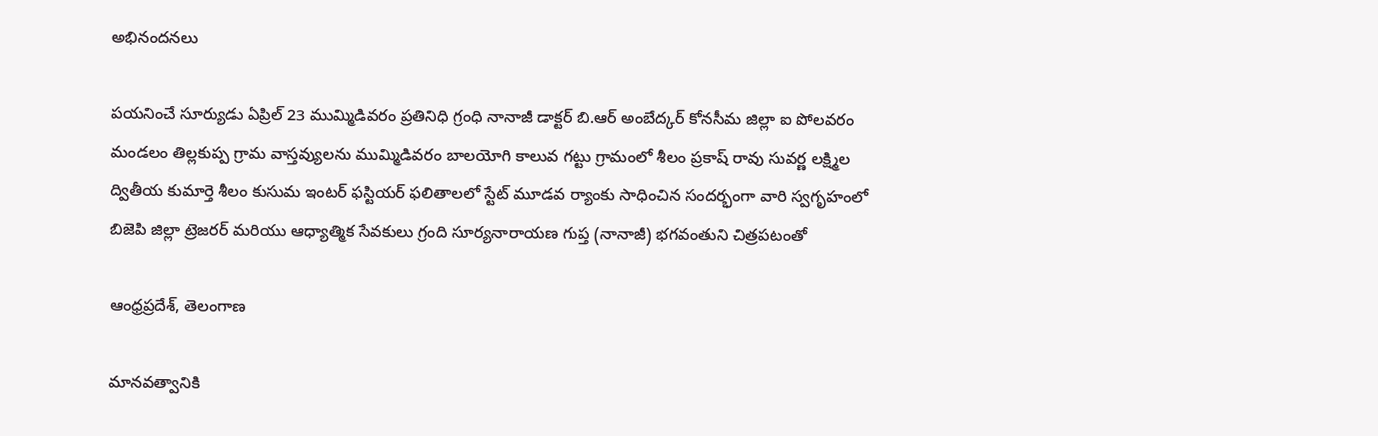అభినందనలు

పయనించే సూర్యుడు ఏప్రిల్ 23 ముమ్మిడివరం ప్రతినిధి గ్రంధి నానాజీ డాక్టర్ బి.ఆర్ అంబేద్కర్ కోనసీమ జిల్లా ఐ పోలవరం మండలం తిల్లకుప్ప గ్రామ వాస్తవ్యులను ముమ్మిడివరం బాలయోగి కాలువ గట్టు గ్రామంలో శీలం ప్రకాష్ రావు సువర్ణ లక్ష్మిల ద్వితీయ కుమార్తె శీలం కుసుమ ఇంటర్ ఫస్టియర్ ఫలితాలలో స్టేట్ మూడవ ర్యాంకు సాధించిన సందర్భంగా వారి స్వగృహంలో బిజెపి జిల్లా ట్రెజరర్ మరియు ఆధ్యాత్మిక సేవకులు గ్రంది సూర్యనారాయణ గుప్త (నానాజీ) భగవంతుని చిత్రపటంతో

ఆంధ్రప్రదేశ్, తెలంగాణ

మానవత్వానికి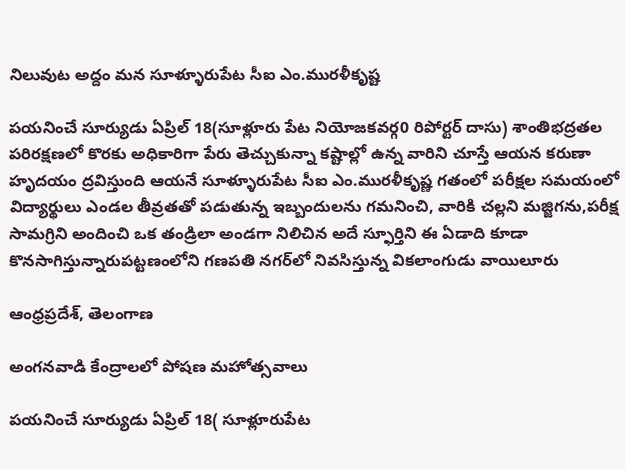నిలువుట అద్దం మన సూళ్ళూరుపేట సీఐ ఎం.మురళీకృష్ట

పయనించే సూర్యుడు ఏప్రిల్ 18(సూళ్లూరు పేట నియోజకవర్గ0 రిపోర్టర్ దాసు) శాంతిభద్రతల పరిరక్షణలో కొరకు అధికారిగా పేరు తెచ్చుకున్నా కష్టాల్లో ఉన్న వారిని చూస్తే ఆయన కరుణా హృదయం ద్రవిస్తుంది ఆయనే సూళ్ళూరుపేట సీఐ ఎం.మురళీకృష్ణ గతంలో పరీక్షల సమయంలో విద్యార్థులు ఎండల తీవ్రతతో పడుతున్న ఇబ్బందులను గమనించి, వారికి చల్లని మజ్జిగను,పరీక్ష సామగ్రిని అందించి ఒక తండ్రిలా అండగా నిలిచిన అదే స్ఫూర్తిని ఈ ఏడాది కూడా కొనసాగిస్తున్నారుపట్టణంలోని గణపతి నగర్‌లో నివసిస్తున్న వికలాంగుడు వాయిలూరు

ఆంధ్రప్రదేశ్, తెలంగాణ

అంగనవాడి కేంద్రాలలో పోషణ మహోత్సవాలు

పయనించే సూర్యుడు ఏప్రిల్ 18( సూళ్లూరుపేట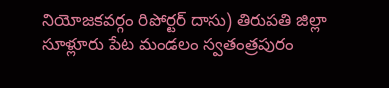నియోజకవర్గం రిపోర్టర్ దాసు) తిరుపతి జిల్లా సూళ్లూరు పేట మండలం స్వతంత్రపురం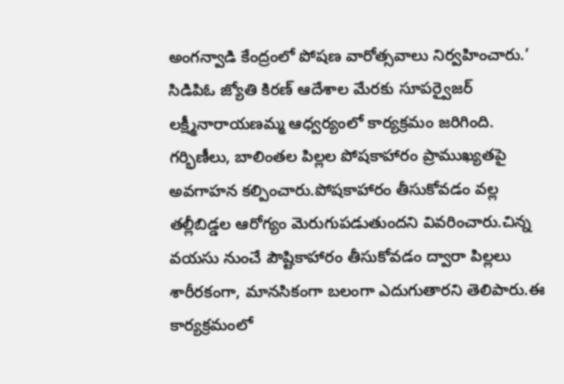అంగన్వాడి కేంద్రంలో పోషణ వారోత్సవాలు నిర్వహించారు.’ సిడిపిఓ జ్యోతి కిరణ్ ఆదేశాల మేరకు సూపర్వైజర్ లక్ష్మీనారాయణమ్మ ఆధ్వర్యంలో కార్యక్రమం జరిగింది. గర్భిణీలు, బాలింతల పిల్లల పోషకాహారం ప్రాముఖ్యతపై అవగాహన కల్పించారు.పోషకాహారం తీసుకోవడం వల్ల తల్లీబిడ్డల ఆరోగ్యం మెరుగుపడుతుందని వివరించారు.చిన్న వయసు నుంచే పౌష్టికాహారం తీసుకోవడం ద్వారా పిల్లలు శారీరకంగా, మానసికంగా బలంగా ఎదుగుతారని తెలిపారు.ఈ కార్యక్రమంలో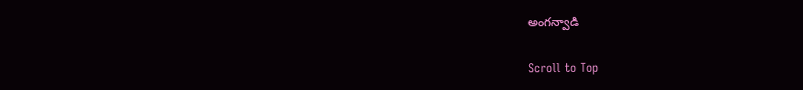అంగన్వాడి

Scroll to Top